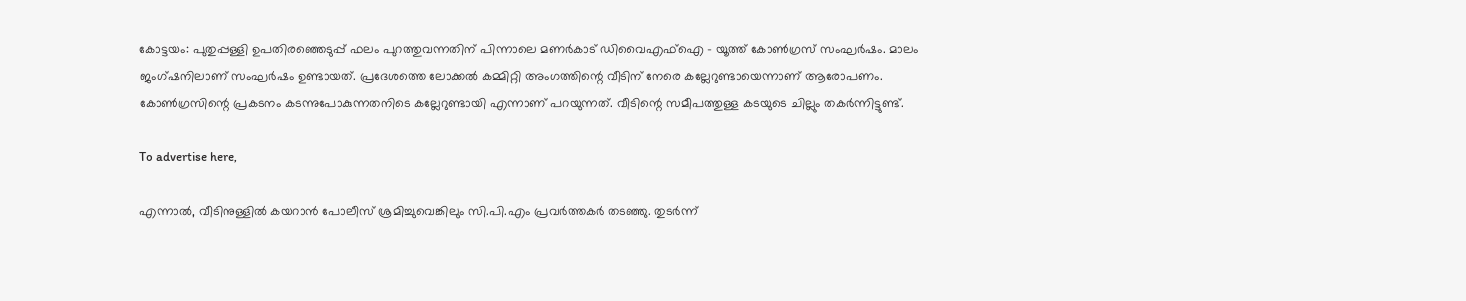കോട്ടയം: പുതുപ്പള്ളി ഉപതിരഞ്ഞെടുപ്പ് ഫലം പുറത്തുവന്നതിന് പിന്നാലെ മണര്‍കാട് ഡിവൈഎഫ്‌ഐ - യൂത്ത് കോണ്‍ഗ്രസ് സംഘര്‍ഷം. മാലം ജംഗ്ഷനിലാണ് സംഘര്‍ഷം ഉണ്ടായത്. പ്രദേശത്തെ ലോക്കല്‍ കമ്മിറ്റി അംഗത്തിന്റെ വീടിന് നേരെ കല്ലേറുണ്ടായെന്നാണ് ആരോപണം. കോണ്‍ഗ്രസിന്റെ പ്രകടനം കടന്നുപോകുന്നതനിടെ കല്ലേറുണ്ടായി എന്നാണ് പറയുന്നത്. വീടിന്റെ സമീപത്തുള്ള കടയുടെ ചില്ലും തകര്‍ന്നിട്ടുണ്ട്.

To advertise here,

എന്നാല്‍, വീടിനുള്ളില്‍ കയറാന്‍ പോലീസ് ശ്രമിച്ചുവെങ്കിലും സി.പി.എം പ്രവര്‍ത്തകര്‍ തടഞ്ഞു. തുടര്‍ന്ന്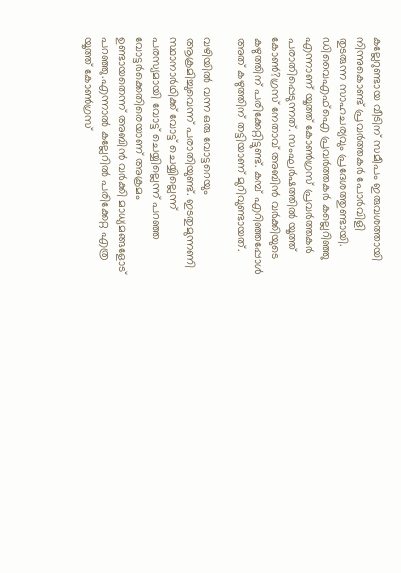കല്ലേറുണ്ടായ വീടിന് സമീപം ഇരുവശത്തായി നിന്നുകൊണ്ട് പ്രവര്‍ത്തകര്‍ പോര്‍വിളി തുടരുന്ന സാഹചര്യവും പ്രദേശത്തുണ്ടായി. ഡിവൈഎഫ്‌ഐ പ്രവര്‍ത്തകര്‍ കല്ലെറിഞ്ഞു എന്നാണ് യൂത്ത് കോണ്‍ഗ്രസ് പ്രവര്‍ത്തകര്‍ പരാതിപ്പെടുന്നത്. സംഘര്‍ഷത്തില്‍ യൂത്ത് കോണ്‍?ഗ്രസ് നേതാവ് അബിന്‍ വര്‍ക്കിയുടെ കഴുത്തിന് പരിക്കേറ്റിട്ടുണ്ട്. കമ്പ് എറിഞ്ഞപ്പോള്‍ അത് കഴുത്തിന് തട്ടിയാണ് മുറിവുണ്ടായത്.

വഴിയില്‍ വന്ന ഒരു വോട്ടറെയും ആക്രമിച്ചുവെന്ന് പരാതിയുണ്ട്. ഇടതുമുന്നണി സ്ഥാനാര്‍ഥിക്ക് വോട്ട് ചെയ്യില്ലെന്ന് പരസ്യമായി വോട്ട് ചെയ്യില്ലെന്ന് പറഞ്ഞ വോട്ടര്‍ക്കെതിരെയാണ് അക്രമം ഉണ്ടായതെന്ന് അബിന്‍ വര്‍ക്കി മാധ്യമങ്ങളോട് പറഞ്ഞു.എന്നാല്‍ കല്ലേറില്‍ പരിക്കേറ്റ എത്ര യൂത്ത് കോണ്‍ഗ്രസ്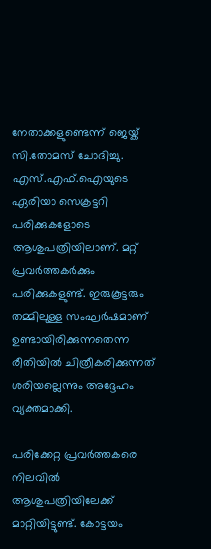നേതാക്കളുണ്ടെന്ന് ജെയ്ക് സി.തോമസ് ചോദിച്ചു. എസ്.എഫ്.ഐയുടെ ഏരിയാ സെക്രട്ടറി പരിക്കുകളോടെ ആശുപത്രിയിലാണ്. മറ്റ് പ്രവര്‍ത്തകര്‍ക്കും പരിക്കുകളുണ്ട്. ഇരുകൂട്ടരും തമ്മിലുള്ള സംഘര്‍ഷമാണ് ഉണ്ടായിരിക്കുന്നതെന്ന രീതിയില്‍ ചിത്രീകരിക്കുന്നത് ശരിയല്ലെന്നും അദ്ദേഹം വ്യക്തമാക്കി.

പരിക്കേറ്റ പ്രവര്‍ത്തകരെ നിലവില്‍ ആശുപത്രിയിലേക്ക് മാറ്റിയിട്ടുണ്ട്. കോട്ടയം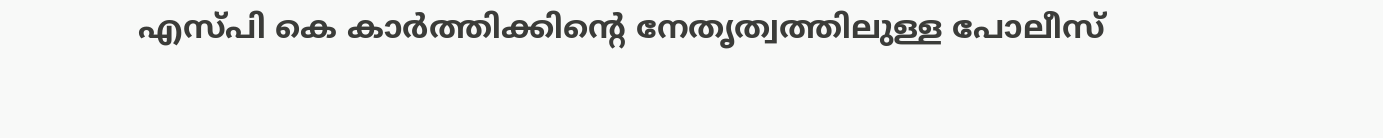എസ്പി കെ കാര്‍ത്തിക്കിന്റെ നേതൃത്വത്തിലുള്ള പോലീസ്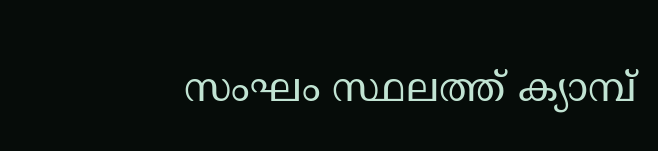സംഘം സ്ഥലത്ത് ക്യാമ്പ്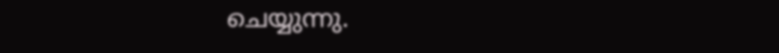ചെയ്യുന്നു.